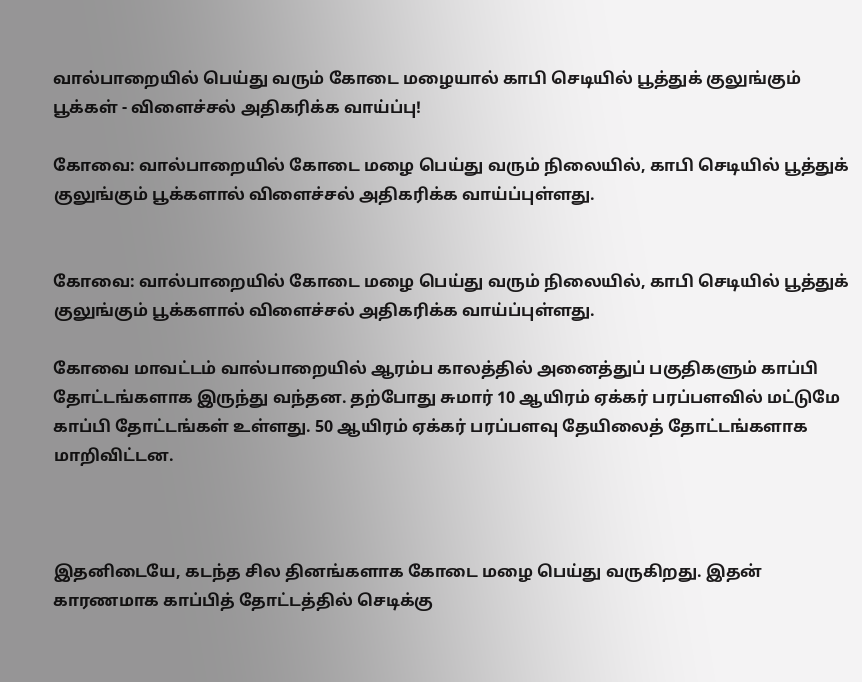வால்பாறையில் பெய்து வரும் கோடை மழையால் காபி செடியில் பூத்துக் குலுங்கும் பூக்கள் - விளைச்சல் அதிகரிக்க வாய்ப்பு!

கோவை: வால்பாறையில் கோடை மழை பெய்து வரும் நிலையில், காபி செடியில் பூத்துக் குலுங்கும் பூக்களால் விளைச்சல் அதிகரிக்க வாய்ப்புள்ளது.


கோவை: வால்பாறையில் கோடை மழை பெய்து வரும் நிலையில், காபி செடியில் பூத்துக் குலுங்கும் பூக்களால் விளைச்சல் அதிகரிக்க வாய்ப்புள்ளது.

கோவை மாவட்டம் வால்பாறையில் ஆரம்ப காலத்தில் அனைத்துப் பகுதிகளும் காப்பி தோட்டங்களாக இருந்து வந்தன. தற்போது சுமார் 10 ஆயிரம் ஏக்கர் பரப்பளவில் மட்டுமே காப்பி தோட்டங்கள் உள்ளது. 50 ஆயிரம் ஏக்கர் பரப்பளவு தேயிலைத் தோட்டங்களாக மாறிவிட்டன.



இதனிடையே, கடந்த சில தினங்களாக கோடை மழை பெய்து வருகிறது. இதன் காரணமாக காப்பித் தோட்டத்தில் செடிக்கு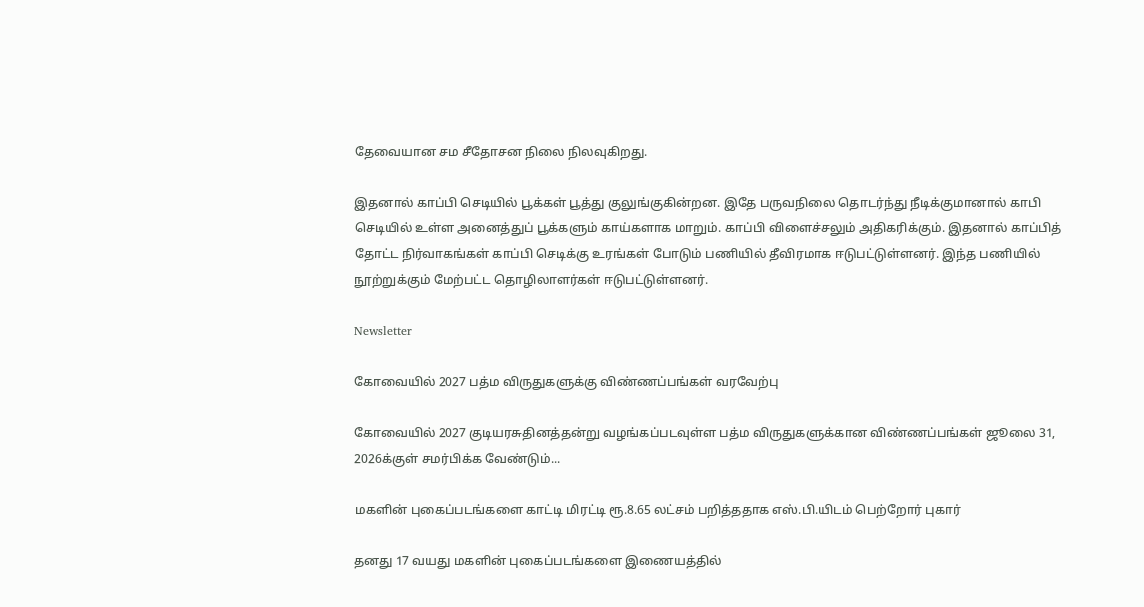தேவையான சம சீதோசன நிலை நிலவுகிறது.

இதனால் காப்பி செடியில் பூக்கள் பூத்து குலுங்குகின்றன. இதே பருவநிலை தொடர்ந்து நீடிக்குமானால் காபி செடியில் உள்ள அனைத்துப் பூக்களும் காய்களாக மாறும். காப்பி விளைச்சலும் அதிகரிக்கும். இதனால் காப்பித் தோட்ட நிர்வாகங்கள் காப்பி செடிக்கு உரங்கள் போடும் பணியில் தீவிரமாக ஈடுபட்டுள்ளனர். இந்த பணியில் நூற்றுக்கும் மேற்பட்ட தொழிலாளர்கள் ஈடுபட்டுள்ளனர்.

Newsletter

கோவையில் 2027 பத்ம விருதுகளுக்கு விண்ணப்பங்கள் வரவேற்பு

கோவையில் 2027 குடியரசுதினத்தன்று வழங்கப்படவுள்ள பத்ம விருதுகளுக்கான விண்ணப்பங்கள் ஜூலை 31, 2026க்குள் சமர்பிக்க வேண்டும்...

மகளின் புகைப்படங்களை காட்டி மிரட்டி ரூ.8.65 லட்சம் பறித்ததாக எஸ்.பி.யிடம் பெற்றோர் புகார்

தனது 17 வயது மகளின் புகைப்படங்களை இணையத்தில்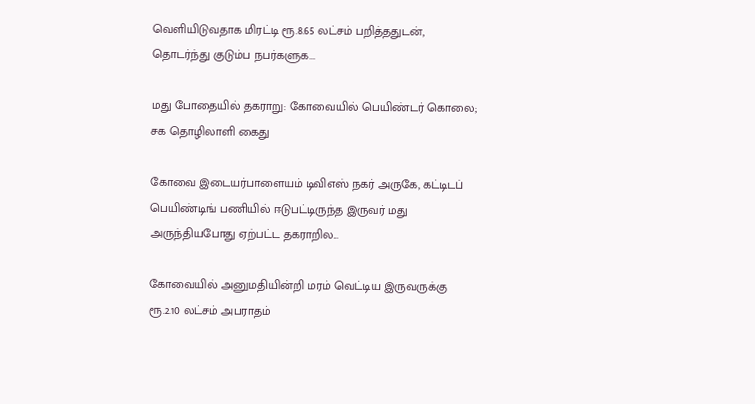வெளியிடுவதாக மிரட்டி ரூ.8.65 லட்சம் பறித்ததுடன், தொடர்ந்து குடும்ப நபர்களுக...

மது போதையில் தகராறு: கோவையில் பெயிண்டர் கொலை; சக தொழிலாளி கைது

கோவை இடையர்பாளையம் டிவிஎஸ் நகர் அருகே, கட்டிடப் பெயிண்டிங் பணியில் ஈடுபட்டிருந்த இருவர் மது அருந்தியபோது ஏற்பட்ட தகராறில...

கோவையில் அனுமதியின்றி மரம் வெட்டிய இருவருக்கு ரூ.2.10 லட்சம் அபராதம்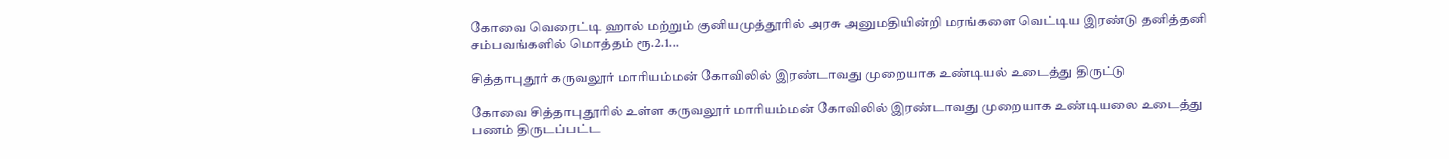கோவை வெரைட்டி ஹால் மற்றும் குனியமுத்தூரில் அரசு அனுமதியின்றி மரங்களை வெட்டிய இரண்டு தனித்தனி சம்பவங்களில் மொத்தம் ரூ.2.1...

சித்தாபுதூர் கருவலூர் மாரியம்மன் கோவிலில் இரண்டாவது முறையாக உண்டியல் உடைத்து திருட்டு

கோவை சித்தாபுதூரில் உள்ள கருவலூர் மாரியம்மன் கோவிலில் இரண்டாவது முறையாக உண்டியலை உடைத்து பணம் திருடப்பட்ட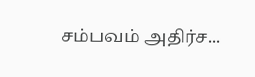சம்பவம் அதிர்ச...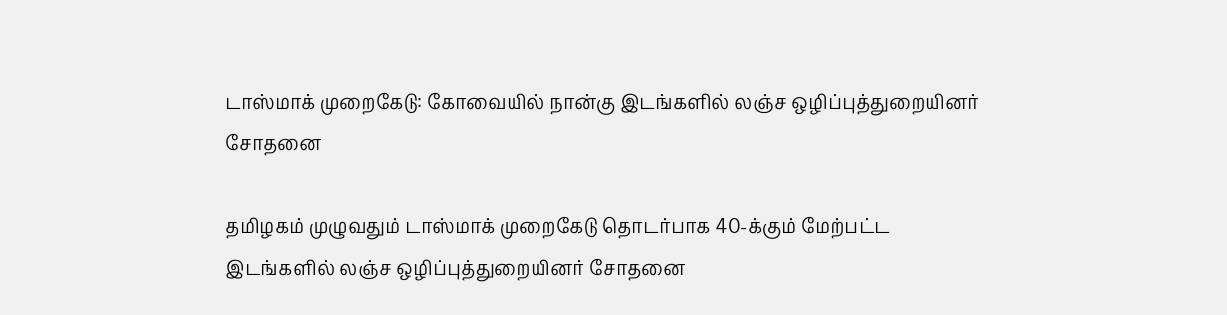டாஸ்மாக் முறைகேடு: கோவையில் நான்கு இடங்களில் லஞ்ச ஒழிப்புத்துறையினர் சோதனை

தமிழகம் முழுவதும் டாஸ்மாக் முறைகேடு தொடர்பாக 40-க்கும் மேற்பட்ட இடங்களில் லஞ்ச ஒழிப்புத்துறையினர் சோதனை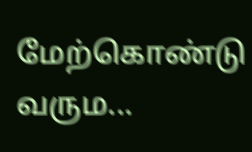மேற்கொண்டு வரும...